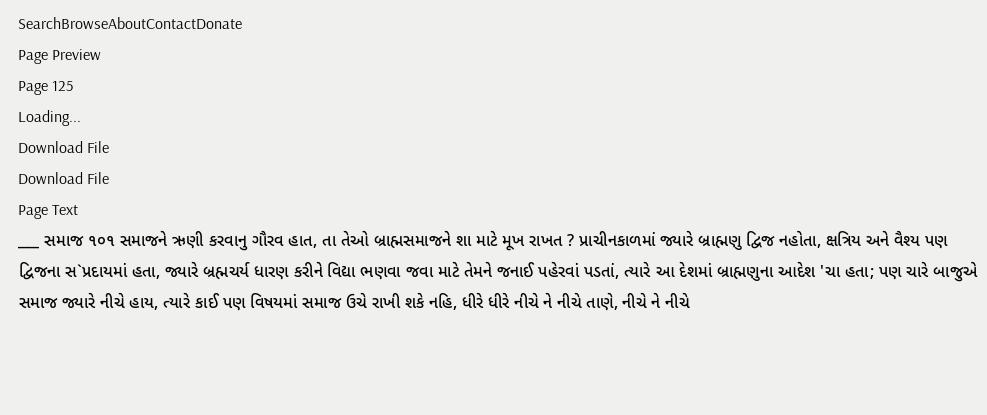SearchBrowseAboutContactDonate
Page Preview
Page 125
Loading...
Download File
Download File
Page Text
___ સમાજ ૧૦૧ સમાજને ઋણી કરવાનુ ગૌરવ હાત, તા તેઓ બ્રાહ્મસમાજને શા માટે મૂખ રાખત ? પ્રાચીનકાળમાં જ્યારે બ્રાહ્મણુ દ્વિજ નહોતા, ક્ષત્રિય અને વૈશ્ય પણ દ્વિજના સ`પ્રદાયમાં હતા, જ્યારે બ્રહ્મચર્ય ધારણ કરીને વિદ્યા ભણવા જવા માટે તેમને જનાઈ પહેરવાં પડતાં, ત્યારે આ દેશમાં બ્રાહ્મણુના આદેશ 'ચા હતા; પણ ચારે બાજુએ સમાજ જ્યારે નીચે હાય, ત્યારે કાઈ પણ વિષયમાં સમાજ ઉચે રાખી શકે નહિ, ધીરે ધીરે નીચે ને નીચે તાણે, નીચે ને નીચે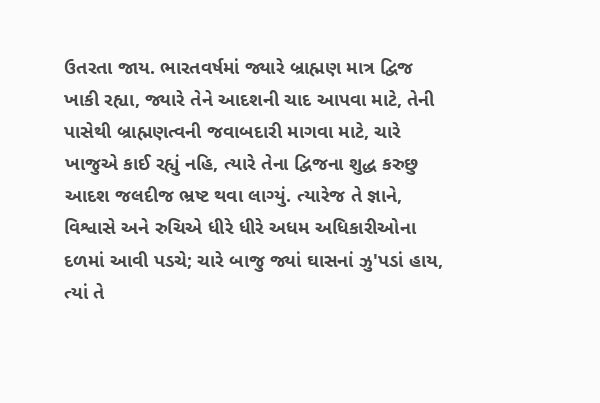ઉતરતા જાય. ભારતવર્ષમાં જ્યારે બ્રાહ્મણ માત્ર દ્વિજ ખાકી રહ્યા, જ્યારે તેને આદશની ચાદ આપવા માટે, તેની પાસેથી બ્રાહ્મણત્વની જવાબદારી માગવા માટે, ચારે ખાજુએ કાઈ રહ્યું નહિ, ત્યારે તેના દ્વિજના શુદ્ધ કરુછુ આદશ જલદીજ ભ્રષ્ટ થવા લાગ્યું. ત્યારેજ તે જ્ઞાને, વિશ્વાસે અને રુચિએ ધીરે ધીરે અધમ અધિકારીઓના દળમાં આવી પડચે; ચારે બાજુ જ્યાં ઘાસનાં ઝુ'પડાં હાય, ત્યાં તે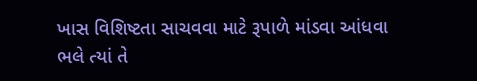ખાસ વિશિષ્ટતા સાચવવા માટે રૂપાળે માંડવા આંધવા ભલે ત્યાં તે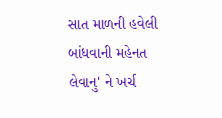સાત માળની હવેલી બાંધવાની મહેનત લેવાનુ' ને ખર્ચ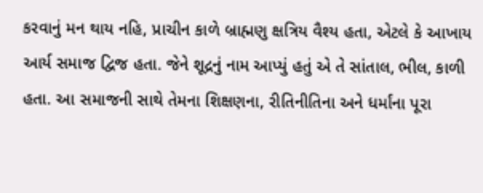કરવાનું મન થાય નહિ, પ્રાચીન કાળે બ્રાહ્મણુ ક્ષત્રિય વૈશ્ય હતા, એટલે કે આખાય આર્ય સમાજ દ્વિજ હતા. જેને શૂદ્રનું નામ આપ્યું હતું એ તે સાંતાલ, ભીલ, કાળી હતા. આ સમાજની સાથે તેમના શિક્ષણના, રીતિનીતિના અને ધર્માંના પૂરા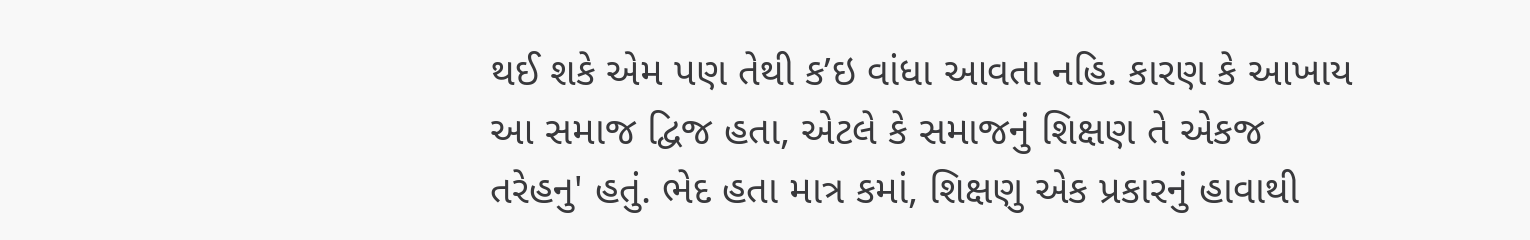થઈ શકે એમ પણ તેથી ક’ઇ વાંધા આવતા નહિ. કારણ કે આખાય આ સમાજ દ્વિજ હતા, એટલે કે સમાજનું શિક્ષણ તે એકજ તરેહનુ' હતું. ભેદ હતા માત્ર કમાં, શિક્ષણુ એક પ્રકારનું હાવાથી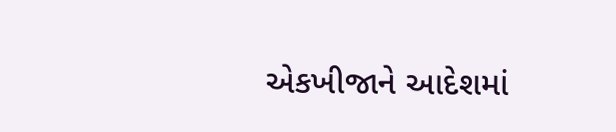એકખીજાને આદેશમાં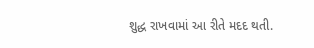શુદ્ધ રાખવામાં આ રીતે મદદ થતી.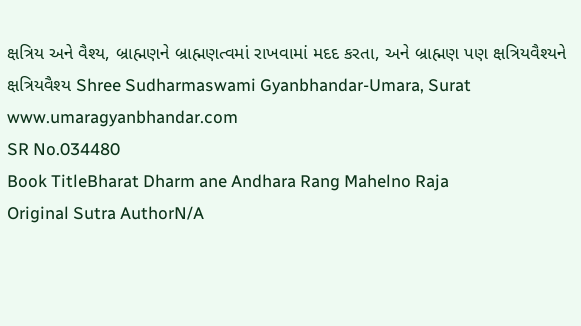ક્ષત્રિય અને વૈશ્ય, બ્રાહ્મણને બ્રાહ્મણત્વમાં રાખવામાં મદદ કરતા, અને બ્રાહ્મણ પણ ક્ષત્રિયવૈશ્યને ક્ષત્રિયવૈશ્ય Shree Sudharmaswami Gyanbhandar-Umara, Surat www.umaragyanbhandar.com
SR No.034480
Book TitleBharat Dharm ane Andhara Rang Mahelno Raja
Original Sutra AuthorN/A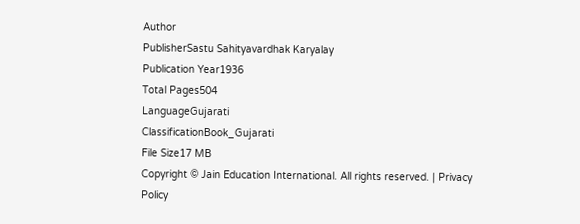Author
PublisherSastu Sahityavardhak Karyalay
Publication Year1936
Total Pages504
LanguageGujarati
ClassificationBook_Gujarati
File Size17 MB
Copyright © Jain Education International. All rights reserved. | Privacy Policy